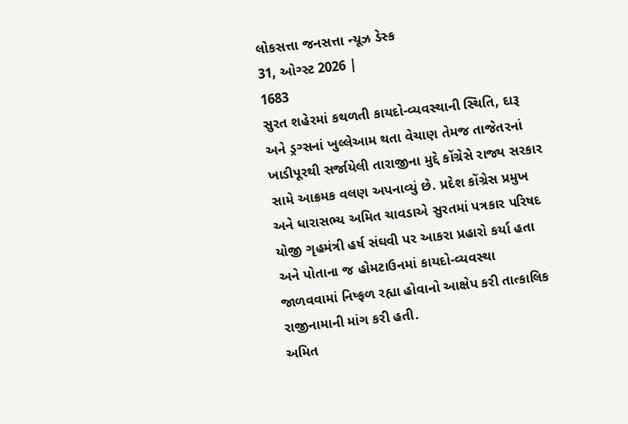લોકસત્તા જનસત્તા ન્યૂઝ ડેસ્ક
31, ઓગ્સ્ટ 2026 |
1683
સુરત શહેરમાં કથળતી કાયદો-વ્યવસ્થાની સ્થિતિ, દારૂ અને ડ્રગ્સનાં ખુલ્લેઆમ થતા વેચાણ તેમજ તાજેતરનાં ખાડીપૂરથી સર્જાયેલી તારાજીના મુદ્દે કોંગ્રેસે રાજ્ય સરકાર સામે આક્રમક વલણ અપનાવ્યું છે. પ્રદેશ કોંગ્રેસ પ્રમુખ અને ધારાસભ્ય અમિત ચાવડાએ સુરતમાં પત્રકાર પરિષદ યોજી ગૃહમંત્રી હર્ષ સંઘવી પર આકરા પ્રહારો કર્યા હતા અને પોતાના જ હોમટાઉનમાં કાયદો-વ્યવસ્થા જાળવવામાં નિષ્ફળ રહ્યા હોવાનો આક્ષેપ કરી તાત્કાલિક રાજીનામાની માંગ કરી હતી.
અમિત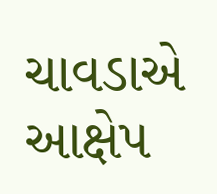ચાવડાએ આક્ષેપ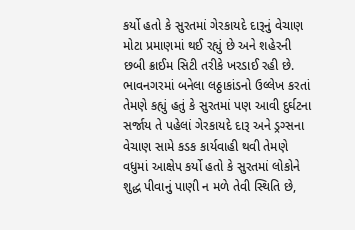કર્યો હતો કે સુરતમાં ગેરકાયદે દારૂનું વેચાણ મોટા પ્રમાણમાં થઈ રહ્યું છે અને શહેરની છબી ક્રાઈમ સિટી તરીકે ખરડાઈ રહી છે. ભાવનગરમાં બનેલા લઠ્ઠાકાંડનો ઉલ્લેખ કરતાં તેમણે કહ્યું હતું કે સુરતમાં પણ આવી દુર્ઘટના સર્જાય તે પહેલાં ગેરકાયદે દારૂ અને ડ્રગ્સના વેચાણ સામે કડક કાર્યવાહી થવી તેમણે વધુમાં આક્ષેપ કર્યો હતો કે સુરતમાં લોકોને શુદ્ધ પીવાનું પાણી ન મળે તેવી સ્થિતિ છે,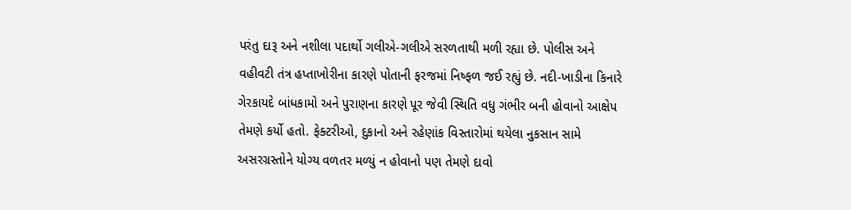પરંતુ દારૂ અને નશીલા પદાર્થો ગલીએ-ગલીએ સરળતાથી મળી રહ્યા છે. પોલીસ અને વહીવટી તંત્ર હપ્તાખોરીના કારણે પોતાની ફરજમાં નિષ્ફળ જઈ રહ્યું છે. નદી-ખાડીના કિનારે ગેરકાયદે બાંધકામો અને પુરાણના કારણે પૂર જેવી સ્થિતિ વધુ ગંભીર બની હોવાનો આક્ષેપ તેમણે કર્યો હતો. ફેક્ટરીઓ, દુકાનો અને રહેણાંક વિસ્તારોમાં થયેલા નુકસાન સામે અસરગ્રસ્તોને યોગ્ય વળતર મળ્યું ન હોવાનો પણ તેમણે દાવો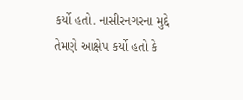કર્યો હતો. નાસીરનગરના મુદ્દે તેમણે આક્ષેપ કર્યો હતો કે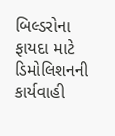બિલ્ડરોના ફાયદા માટે ડિમોલિશનની કાર્યવાહી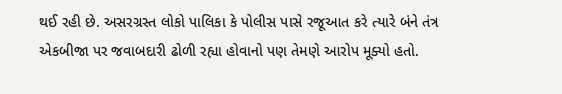થઈ રહી છે. અસરગ્રસ્ત લોકો પાલિકા કે પોલીસ પાસે રજૂઆત કરે ત્યારે બંને તંત્ર એકબીજા પર જવાબદારી ઢોળી રહ્યા હોવાનો પણ તેમણે આરોપ મૂક્યો હતો.